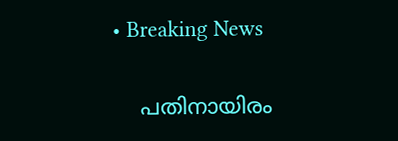• Breaking News

    പതിനായിരം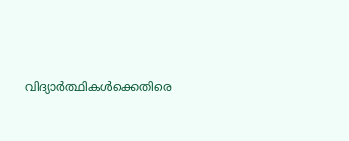വിദ്യാര്‍ത്ഥികള്‍ക്കെതിരെ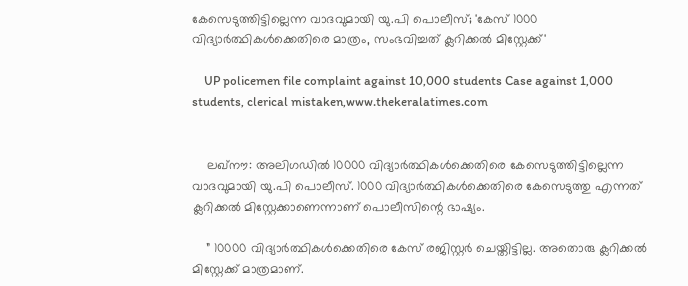കേസെടുത്തിട്ടില്ലെന്ന വാദവുമായി യു.പി പൊലീസ്; 'കേസ് 1000 വിദ്യാര്‍ത്ഥികള്‍ക്കെതിരെ മാത്രം, സംഭവിച്ചത് ക്ലറിക്കല്‍ മിസ്റ്റേക്ക്'

    UP policemen file complaint against 10,000 students Case against 1,000 students, clerical mistaken,www.thekeralatimes.com


    ലഖ്‌നൗ: അലിഗഡില്‍ 10000 വിദ്യാര്‍ത്ഥികള്‍ക്കെതിരെ കേസെടുത്തിട്ടില്ലെന്ന വാദവുമായി യു.പി പൊലീസ്. 1000 വിദ്യാര്‍ത്ഥികള്‍ക്കെതിരെ കേസെടുത്തു എന്നത് ക്ലറിക്കല്‍ മിസ്റ്റേക്കാണെന്നാണ് പൊലീസിന്റെ ഭാഷ്യം.

    ” 10000 വിദ്യാര്‍ത്ഥികള്‍ക്കെതിരെ കേസ് രജിസ്റ്റര്‍ ചെയ്തിട്ടില്ല. അതൊരു ക്ലറിക്കല്‍ മിസ്റ്റേക്ക് മാത്രമാണ്.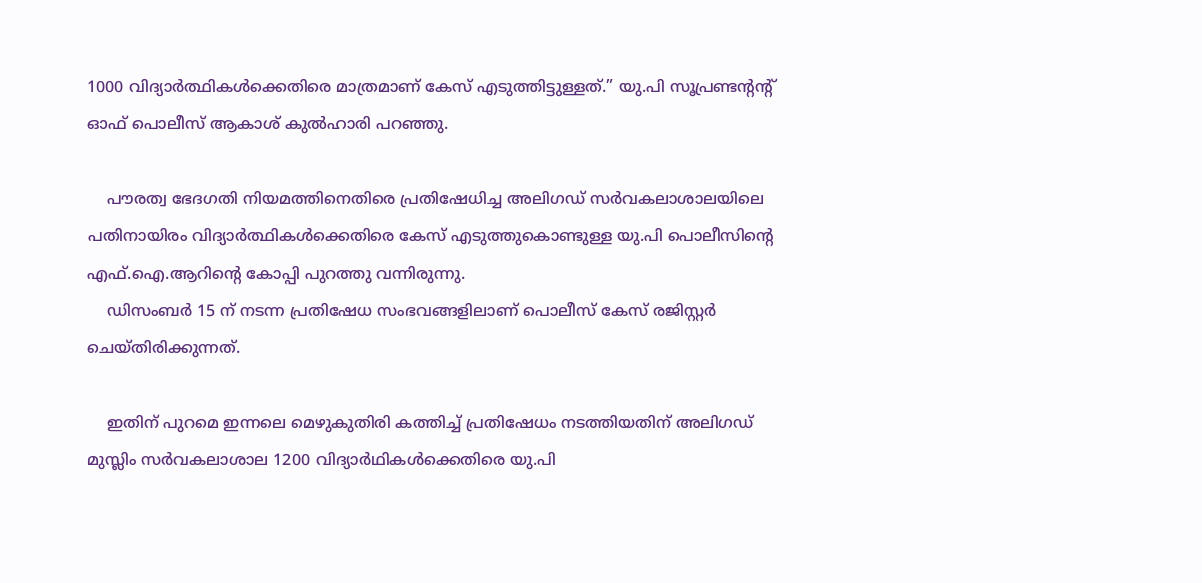1000 വിദ്യാര്‍ത്ഥികള്‍ക്കെതിരെ മാത്രമാണ് കേസ് എടുത്തിട്ടുള്ളത്.” യു.പി സൂപ്രണ്ടന്റന്റ് ഓഫ് പൊലീസ് ആകാശ് കുല്‍ഹാരി പറഞ്ഞു.

    പൗരത്വ ഭേദഗതി നിയമത്തിനെതിരെ പ്രതിഷേധിച്ച അലിഗഡ് സര്‍വകലാശാലയിലെ പതിനായിരം വിദ്യാര്‍ത്ഥികള്‍ക്കെതിരെ കേസ് എടുത്തുകൊണ്ടുള്ള യു.പി പൊലീസിന്റെ എഫ്.ഐ.ആറിന്റെ കോപ്പി പുറത്തു വന്നിരുന്നു.
    ഡിസംബര്‍ 15 ന് നടന്ന പ്രതിഷേധ സംഭവങ്ങളിലാണ് പൊലീസ് കേസ് രജിസ്റ്റര്‍ ചെയ്തിരിക്കുന്നത്.

    ഇതിന് പുറമെ ഇന്നലെ മെഴുകുതിരി കത്തിച്ച് പ്രതിഷേധം നടത്തിയതിന് അലിഗഡ് മുസ്ലിം സര്‍വകലാശാല 1200 വിദ്യാര്‍ഥികള്‍ക്കെതിരെ യു.പി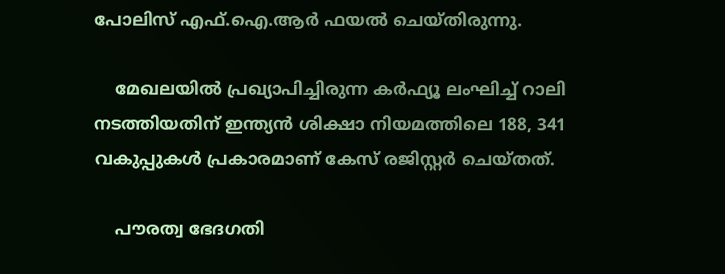പോലിസ് എഫ്.ഐ.ആര്‍ ഫയല്‍ ചെയ്തിരുന്നു.

    മേഖലയില്‍ പ്രഖ്യാപിച്ചിരുന്ന കര്‍ഫ്യൂ ലംഘിച്ച് റാലി നടത്തിയതിന് ഇന്ത്യന്‍ ശിക്ഷാ നിയമത്തിലെ 188, 341 വകുപ്പുകള്‍ പ്രകാരമാണ് കേസ് രജിസ്റ്റര്‍ ചെയ്തത്.

    പൗരത്വ ഭേദഗതി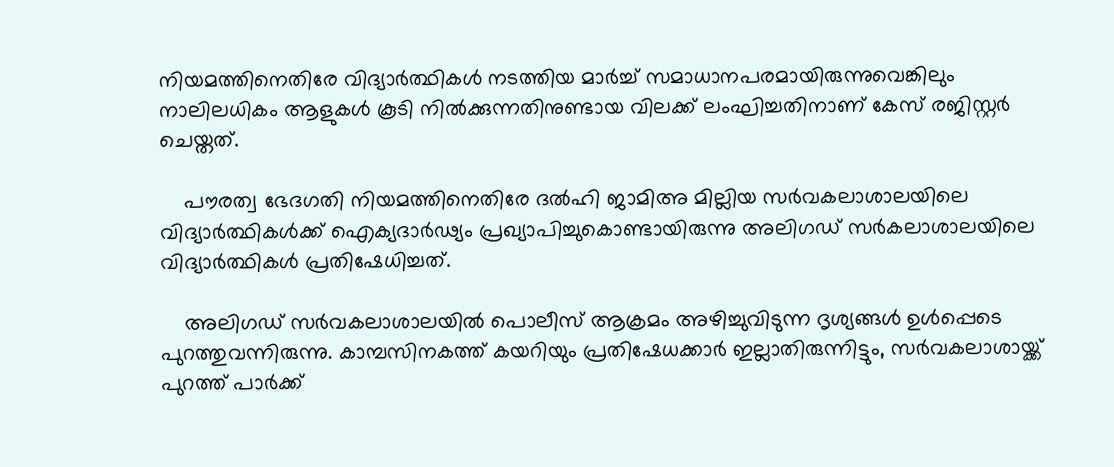നിയമത്തിനെതിരേ വിദ്യാര്‍ത്ഥികള്‍ നടത്തിയ മാര്‍ച്ച് സമാധാനപരമായിരുന്നുവെങ്കിലും നാലിലധികം ആളുകള്‍ കൂടി നില്‍ക്കുന്നതിനുണ്ടായ വിലക്ക് ലംഘിച്ചതിനാണ് കേസ് രജിസ്റ്റര്‍ ചെയ്തത്.

    പൗരത്വ ഭേദഗതി നിയമത്തിനെതിരേ ദല്‍ഹി ജാമിഅ മില്ലിയ സര്‍വകലാശാലയിലെ വിദ്യാര്‍ത്ഥികള്‍ക്ക് ഐക്യദാര്‍ഢ്യം പ്രഖ്യാപിച്ചുകൊണ്ടായിരുന്നു അലിഗഡ് സര്‍കലാശാലയിലെ വിദ്യാര്‍ത്ഥികള്‍ പ്രതിഷേധിച്ചത്.

    അലിഗഡ് സര്‍വകലാശാലയില്‍ പൊലീസ് ആക്രമം അഴിച്ചുവിടുന്ന ദൃശ്യങ്ങള്‍ ഉള്‍പ്പെടെ പുറത്തുവന്നിരുന്നു. കാമ്പസിനകത്ത് കയറിയും പ്രതിഷേധക്കാര്‍ ഇല്ലാതിരുന്നിട്ടും, സര്‍വകലാശായ്ക്ക് പുറത്ത് പാര്‍ക്ക്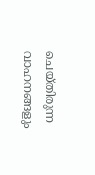ചെയ്തിരുന്ന വാഹനങ്ങളും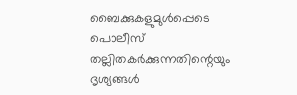ബൈക്കുകളുമുള്‍പ്പെടെ പൊലീസ് തല്ലിതകര്‍ക്കുന്നതിന്റെയും ദൃശ്യങ്ങള്‍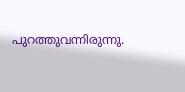പുറത്തുവന്നിരുന്നു.